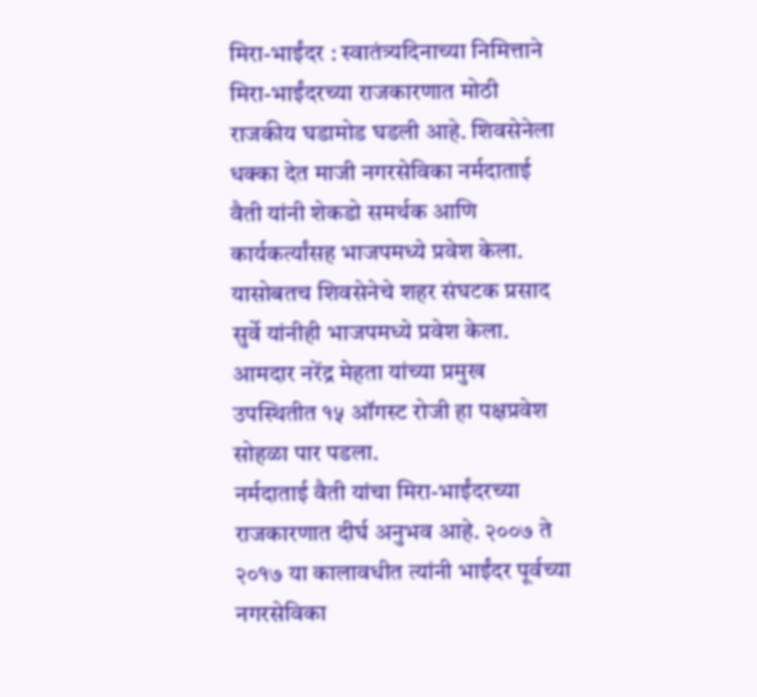मिरा-भाईंदर : स्वातंत्र्यदिनाच्या निमित्ताने मिरा-भाईंदरच्या राजकारणात मोठी राजकीय घडामोड घडली आहे. शिवसेनेला धक्का देत माजी नगरसेविका नर्मदाताई वैती यांनी शेकडो समर्थक आणि कार्यकर्त्यांसह भाजपमध्ये प्रवेश केला. यासोबतच शिवसेनेचे शहर संघटक प्रसाद सुर्वे यांनीही भाजपमध्ये प्रवेश केला. आमदार नरेंद्र मेहता यांच्या प्रमुख उपस्थितीत १५ ऑगस्ट रोजी हा पक्षप्रवेश सोहळा पार पडला.
नर्मदाताई वैती यांचा मिरा-भाईंदरच्या राजकारणात दीर्घ अनुभव आहे. २००७ ते २०१७ या कालावधीत त्यांनी भाईंदर पूर्वच्या नगरसेविका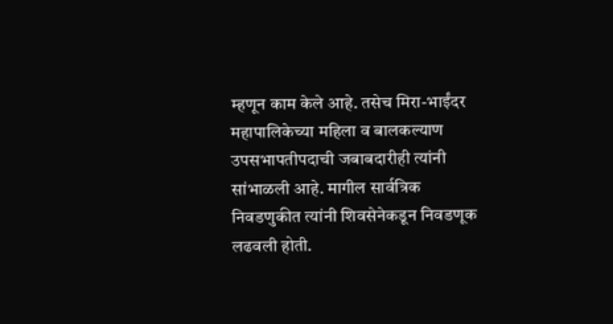म्हणून काम केले आहे. तसेच मिरा-भाईंदर महापालिकेच्या महिला व बालकल्याण उपसभापतीपदाची जबाबदारीही त्यांनी सांभाळली आहे. मागील सार्वत्रिक निवडणुकीत त्यांनी शिवसेनेकडून निवडणूक लढवली होती.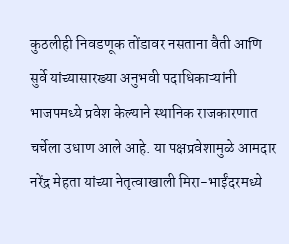कुठलीही निवडणूक तोंडावर नसताना वैती आणि सुर्वे यांच्यासारख्या अनुभवी पदाधिकाऱ्यांनी भाजपमध्ये प्रवेश केल्याने स्थानिक राजकारणात चर्चेला उधाण आले आहे. या पक्षप्रवेशामुळे आमदार नरेंद्र मेहता यांच्या नेतृत्वाखाली मिरा-भाईंदरमध्ये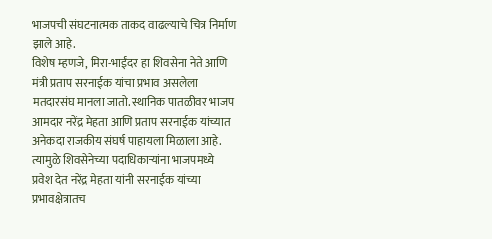भाजपची संघटनात्मक ताकद वाढल्याचे चित्र निर्माण झाले आहे.
विशेष म्हणजे, मिरा-भाईंदर हा शिवसेना नेते आणि मंत्री प्रताप सरनाईक यांचा प्रभाव असलेला मतदारसंघ मानला जातो. स्थानिक पातळीवर भाजप आमदार नरेंद्र मेहता आणि प्रताप सरनाईक यांच्यात अनेकदा राजकीय संघर्ष पाहायला मिळाला आहे.
त्यामुळे शिवसेनेच्या पदाधिकाऱ्यांना भाजपमध्ये प्रवेश देत नरेंद्र मेहता यांनी सरनाईक यांच्या प्रभावक्षेत्रातच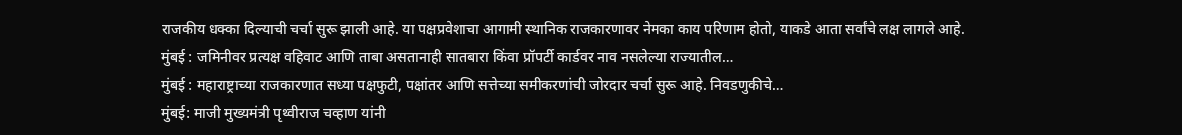राजकीय धक्का दिल्याची चर्चा सुरू झाली आहे. या पक्षप्रवेशाचा आगामी स्थानिक राजकारणावर नेमका काय परिणाम होतो, याकडे आता सर्वांचे लक्ष लागले आहे.
मुंबई : जमिनीवर प्रत्यक्ष वहिवाट आणि ताबा असतानाही सातबारा किंवा प्रॉपर्टी कार्डवर नाव नसलेल्या राज्यातील…
मुंबई : महाराष्ट्राच्या राजकारणात सध्या पक्षफुटी, पक्षांतर आणि सत्तेच्या समीकरणांची जोरदार चर्चा सुरू आहे. निवडणुकीचे…
मुंबई: माजी मुख्यमंत्री पृथ्वीराज चव्हाण यांनी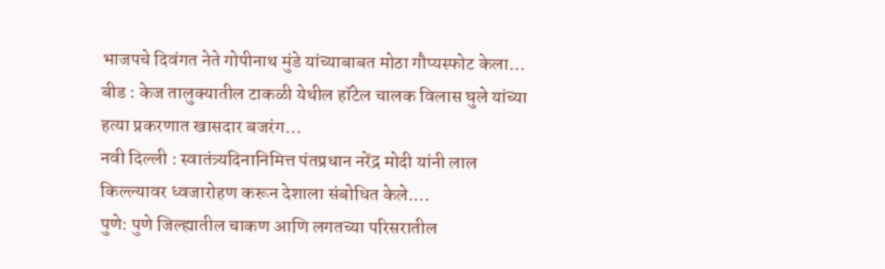भाजपचे दिवंगत नेते गोपीनाथ मुंडे यांच्याबाबत मोठा गौप्यस्फोट केला…
बीड : केज तालुक्यातील टाकळी येथील हॉटेल चालक विलास घुले यांच्या हत्या प्रकरणात खासदार बजरंग…
नवी दिल्ली : स्वातंत्र्यदिनानिमित्त पंतप्रधान नरेंद्र मोदी यांनी लाल किल्ल्यावर ध्वजारोहण करून देशाला संबोधित केले.…
पुणे: पुणे जिल्ह्यातील चाकण आणि लगतच्या परिसरातील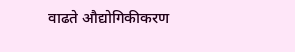वाढते औद्योगिकीकरण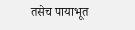तसेच पायाभूत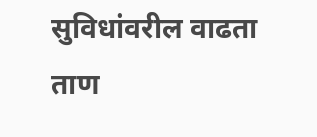सुविधांवरील वाढता ताण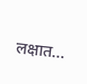लक्षात…